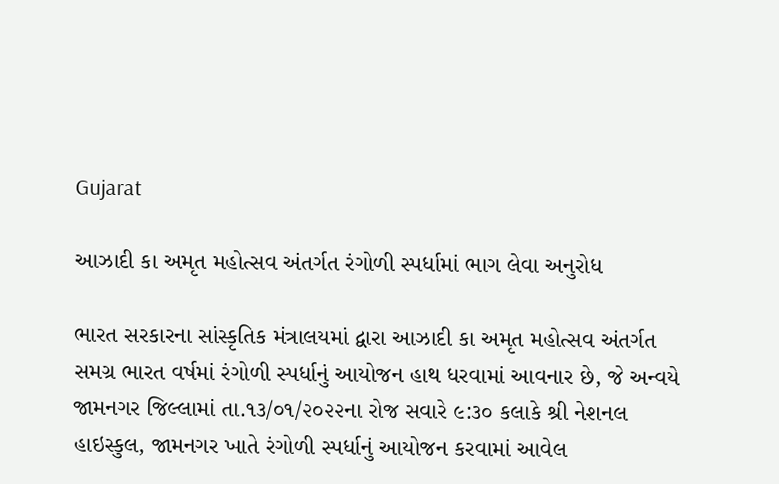Gujarat

આઝાદી કા અમૃત મહોત્સવ અંતર્ગત રંગોળી સ્પર્ધામાં ભાગ લેવા અનુરોધ

ભારત સરકારના સાંસ્કૃતિક મંત્રાલયમાં દ્વારા આઝાદી કા અમૃત મહોત્સવ અંતર્ગત સમગ્ર ભારત વર્ષમાં રંગોળી સ્પર્ધાનું આયોજન હાથ ધરવામાં આવનાર છે, જે અન્વયે જામનગર જિલ્લામાં તા.૧૩/૦૧/૨૦૨૨ના રોજ સવારે ૯:૩૦ કલાકે શ્રી નેશનલ હાઇસ્કુલ, જામનગર ખાતે રંગોળી સ્પર્ધાનું આયોજન કરવામાં આવેલ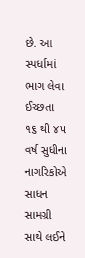છે. આ સ્પર્ધામાં ભાગ લેવા ઈચ્છતા ૧૬ થી ૪૫ વર્ષ સુધીના નાગરિકોએ સાધન સામગ્રી સાથે લઈને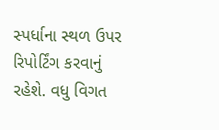સ્પર્ધાના સ્થળ ઉપર રિપોર્ટિંગ કરવાનું રહેશે. વધુ વિગત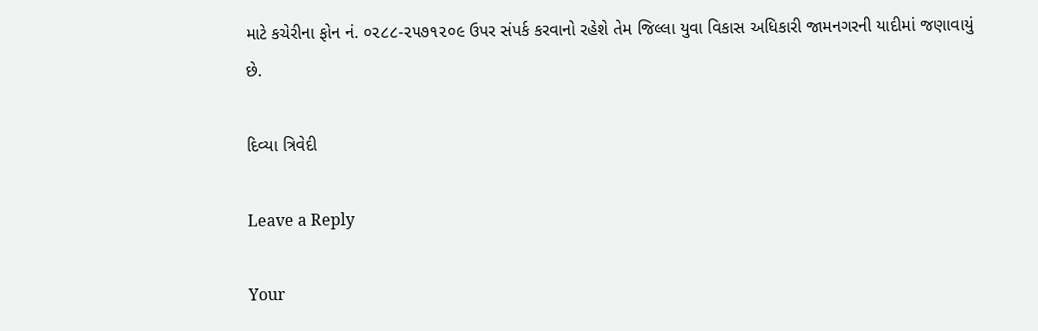માટે કચેરીના ફોન નં. ૦૨૮૮-૨૫૭૧૨૦૯ ઉપર સંપર્ક કરવાનો રહેશે તેમ જિલ્લા યુવા વિકાસ અધિકારી જામનગરની યાદીમાં જણાવાયું છે.

દિવ્યા ત્રિવેદી

Leave a Reply

Your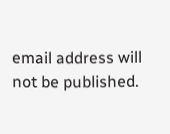email address will not be published.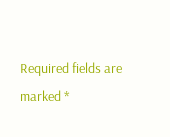Required fields are marked *